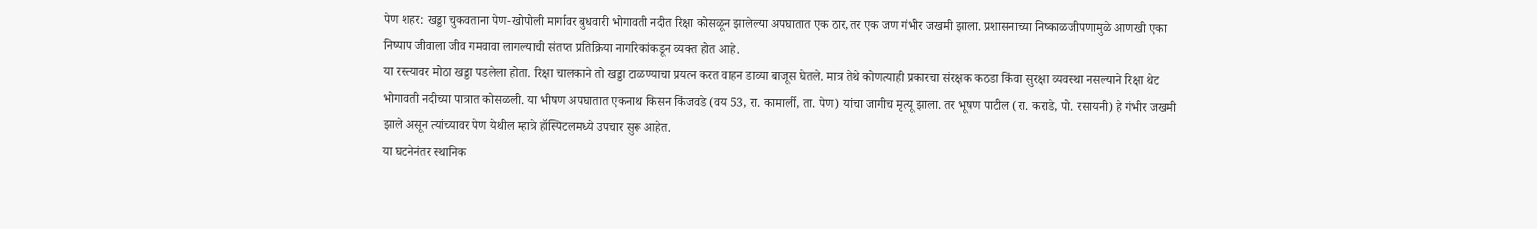पेण शहर: खड्डा चुकवताना पेण-खोपोली मार्गावर बुधवारी भोगावती नदीत रिक्षा कोसळून झालेल्या अपघातात एक ठार,तर एक जण गंभीर जखमी झाला. प्रशासनाच्या निष्काळजीपणामुळे आणखी एका निष्पाप जीवाला जीव गमवावा लागल्याची संतप्त प्रतिक्रिया नागरिकांकडून व्यक्त होत आहे.
या रस्त्यावर मोठा खड्डा पडलेला होता. रिक्षा चालकाने तो खड्डा टाळण्याचा प्रयत्न करत वाहन डाव्या बाजूस घेतले. मात्र तेथे कोणत्याही प्रकारचा संरक्षक कठडा किंवा सुरक्षा व्यवस्था नसल्याने रिक्षा थेट भोगावती नदीच्या पात्रात कोसळली. या भीषण अपघातात एकनाथ किसन किंजवडे (वय 53, रा. कामार्ली, ता. पेण) यांचा जागीच मृत्यू झाला. तर भूषण पाटील (रा. कराडे, पो. रसायनी) हे गंभीर जखमी झाले असून त्यांच्यावर पेण येथील म्हात्रे हॉस्पिटलमध्ये उपचार सुरू आहेत.
या घटनेनंतर स्थानिक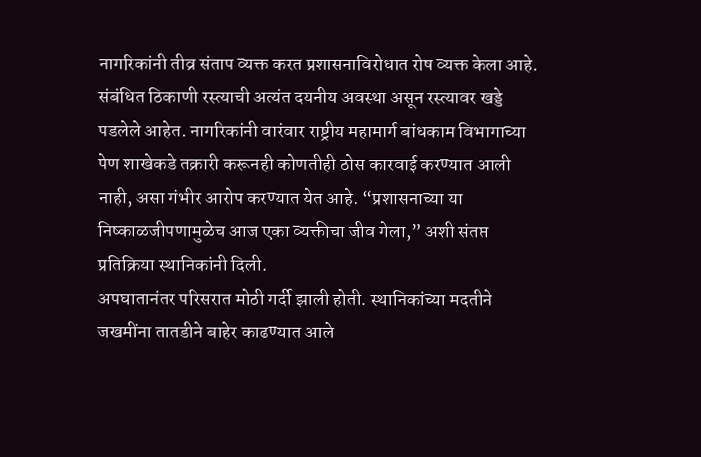नागरिकांनी तीव्र संताप व्यक्त करत प्रशासनाविरोधात रोष व्यक्त केला आहे. संबंधित ठिकाणी रस्त्याची अत्यंत दयनीय अवस्था असून रस्त्यावर खड्डे पडलेले आहेत. नागरिकांनी वारंवार राष्ट्रीय महामार्ग बांधकाम विभागाच्या पेण शाखेकडे तक्रारी करूनही कोणतीही ठोस कारवाई करण्यात आली नाही, असा गंभीर आरोप करण्यात येत आहे. “प्रशासनाच्या या निष्काळजीपणामुळेच आज एका व्यक्तीचा जीव गेला,” अशी संतप्त प्रतिक्रिया स्थानिकांनी दिली.
अपघातानंतर परिसरात मोठी गर्दी झाली होती. स्थानिकांच्या मदतीने जखमींना तातडीने बाहेर काढण्यात आले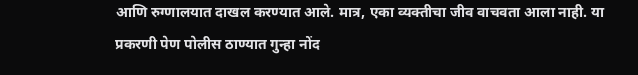आणि रुग्णालयात दाखल करण्यात आले. मात्र, एका व्यक्तीचा जीव वाचवता आला नाही. या प्रकरणी पेण पोलीस ठाण्यात गुन्हा नोंद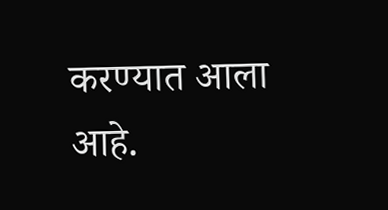करण्यात आला आहे.